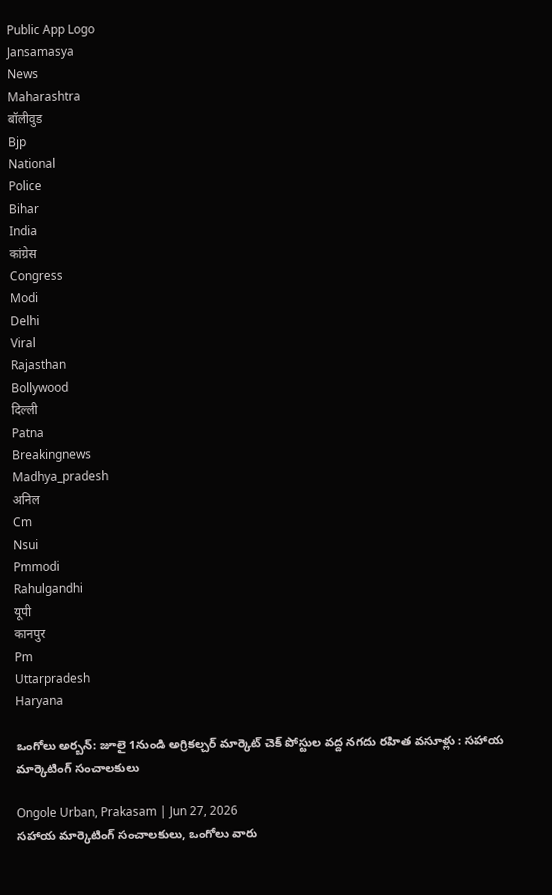Public App Logo
Jansamasya
News
Maharashtra
बॉलीवुड
Bjp
National
Police
Bihar
India
कांग्रेस
Congress
Modi
Delhi
Viral
Rajasthan
Bollywood
दिल्ली
Patna
Breakingnews
Madhya_pradesh
अनिल
Cm
Nsui
Pmmodi
Rahulgandhi
यूपी
कानपुर
Pm
Uttarpradesh
Haryana

ఒంగోలు అర్బన్: జూలై 1నుండి అగ్రికల్చర్ మార్కెట్ చెక్ పోస్టుల వద్ద నగదు రహిత వసూళ్లు : సహాయ మార్కెటింగ్ సంచాలకులు

Ongole Urban, Prakasam | Jun 27, 2026
సహాయ మార్కెటింగ్ సంచాలకులు, ఒంగోలు వారు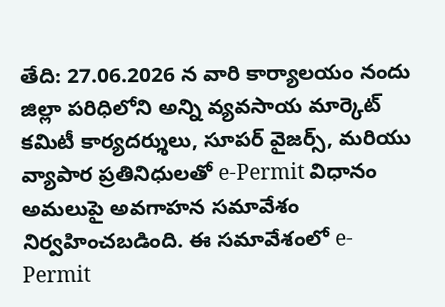తేది: 27.06.2026 న వారి కార్యాలయం నందు జిల్లా పరిధిలోని అన్ని వ్యవసాయ మార్కెట్ కమిటీ కార్యదర్శులు, సూపర్ వైజర్స్, మరియు వ్యాపార ప్రతినిధులతో e-Permit విధానం అమలుపై అవగాహన సమావేశం నిర్వహించబడింది. ఈ సమావేశంలో e-Permit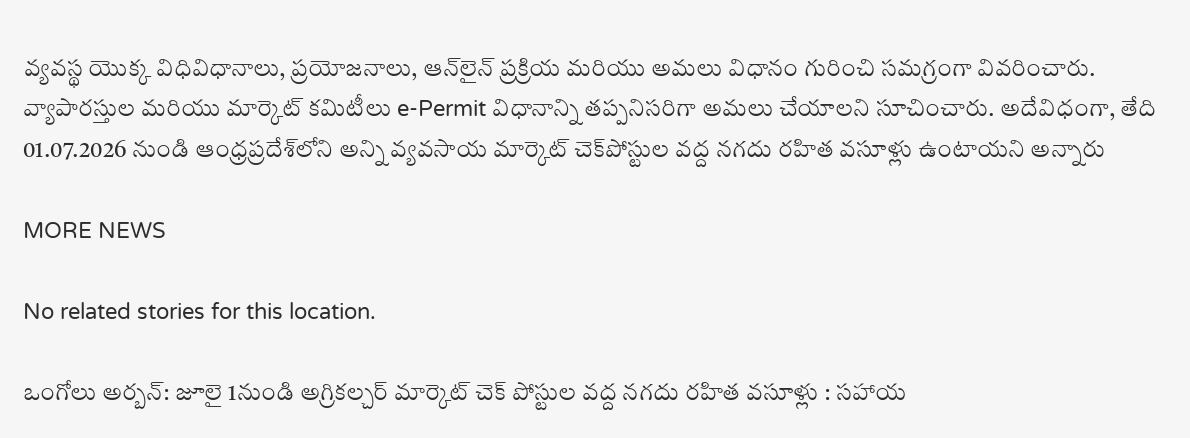వ్యవస్థ యొక్క విధివిధానాలు, ప్రయోజనాలు, ఆన్‌లైన్ ప్రక్రియ మరియు అమలు విధానం గురించి సమగ్రంగా వివరించారు. వ్యాపారస్తుల మరియు మార్కెట్ కమిటీలు e-Permit విధానాన్ని తప్పనిసరిగా అమలు చేయాలని సూచించారు. అదేవిధంగా, తేది 01.07.2026 నుండి ఆంధ్రప్రదేశ్‌లోని అన్ని వ్యవసాయ మార్కెట్ చెక్‌పోస్టుల వద్ద నగదు రహిత వసూళ్లు ఉంటాయని అన్నారు

MORE NEWS

No related stories for this location.

ఒంగోలు అర్బన్: జూలై 1నుండి అగ్రికల్చర్ మార్కెట్ చెక్ పోస్టుల వద్ద నగదు రహిత వసూళ్లు : సహాయ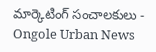మార్కెటింగ్ సంచాలకులు - Ongole Urban News